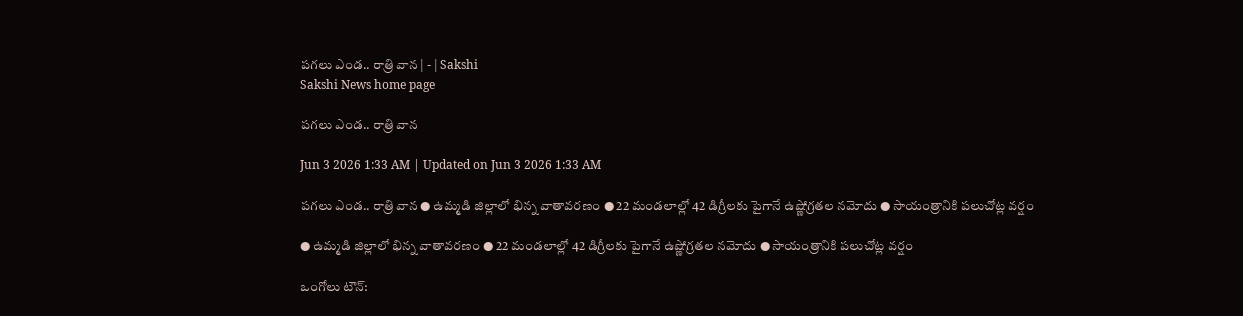పగలు ఎండ.. రాత్రి వాన | - | Sakshi
Sakshi News home page

పగలు ఎండ.. రాత్రి వాన

Jun 3 2026 1:33 AM | Updated on Jun 3 2026 1:33 AM

పగలు ఎండ.. రాత్రి వాన ● ఉమ్మడి జిల్లాలో భిన్న వాతావరణం ● 22 మండలాల్లో 42 డిగ్రీలకు పైగానే ఉష్ణోగ్రతల నమోదు ● సాయంత్రానికి పలుచోట్ల వర్షం

● ఉమ్మడి జిల్లాలో భిన్న వాతావరణం ● 22 మండలాల్లో 42 డిగ్రీలకు పైగానే ఉష్ణోగ్రతల నమోదు ● సాయంత్రానికి పలుచోట్ల వర్షం

ఒంగోలు టౌన్‌: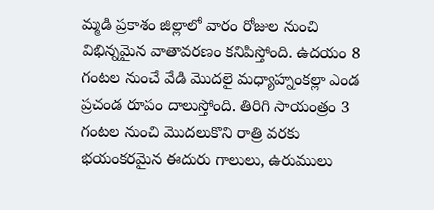మ్మడి ప్రకాశం జిల్లాలో వారం రోజుల నుంచి విభిన్నమైన వాతావరణం కనిపిస్తోంది. ఉదయం 8 గంటల నుంచే వేడి మొదలై మధ్యాహ్నంకల్లా ఎండ ప్రచండ రూపం దాలుస్తోంది. తిరిగి సాయంత్రం 3 గంటల నుంచి మొదలుకొని రాత్రి వరకు భయంకరమైన ఈదురు గాలులు, ఉరుములు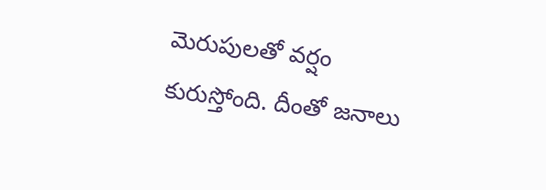మెరుపులతో వర్షం కురుస్తోంది. దీంతో జనాలు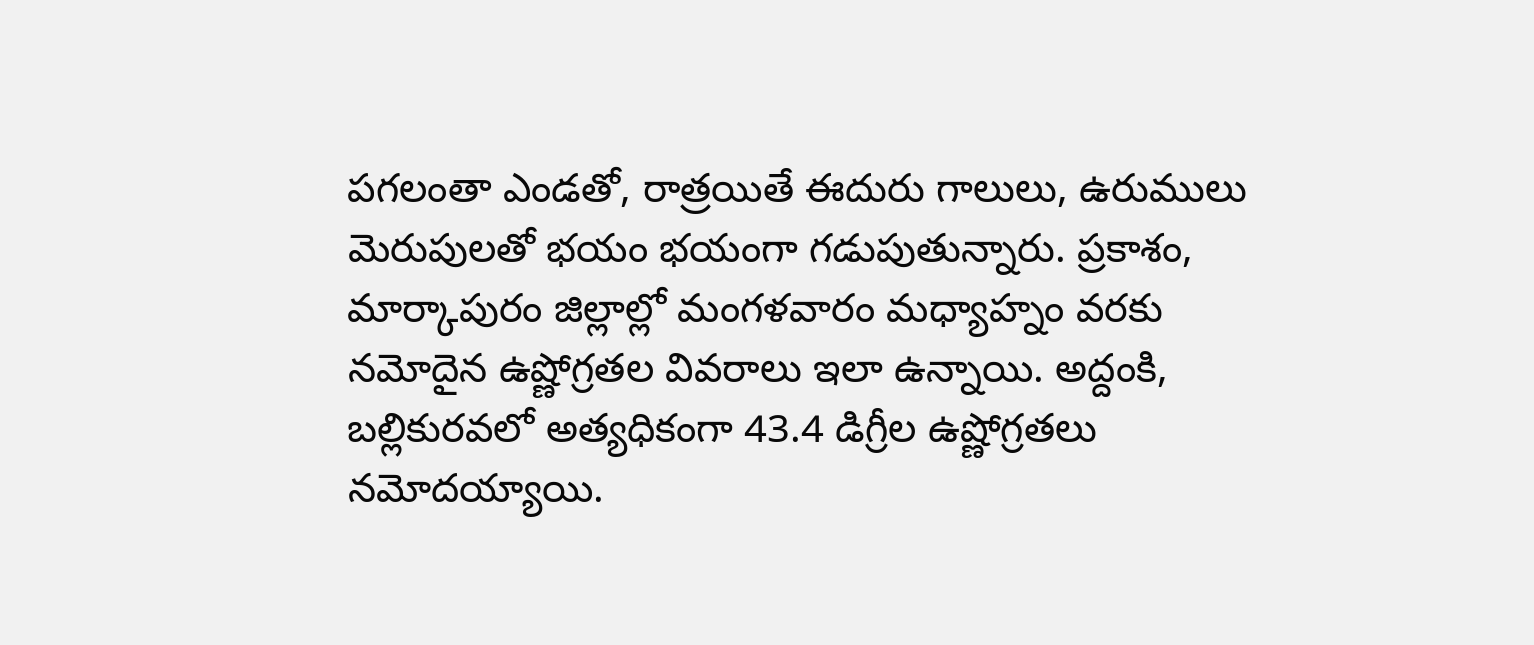పగలంతా ఎండతో, రాత్రయితే ఈదురు గాలులు, ఉరుములు మెరుపులతో భయం భయంగా గడుపుతున్నారు. ప్రకాశం, మార్కాపురం జిల్లాల్లో మంగళవారం మధ్యాహ్నం వరకు నమోదైన ఉష్ణోగ్రతల వివరాలు ఇలా ఉన్నాయి. అద్దంకి, బల్లికురవలో అత్యధికంగా 43.4 డిగ్రీల ఉష్ణోగ్రతలు నమోదయ్యాయి.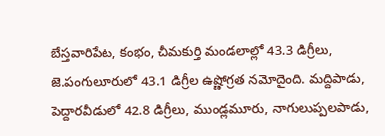బేస్తవారిపేట, కంభం, చీమకుర్తి మండలాల్లో 43.3 డిగ్రీలు, జె.పంగులూరులో 43.1 డిగ్రీల ఉష్ణోగ్రత నమోదైంది. మద్దిపాడు, పెద్దారవీడులో 42.8 డిగ్రీలు, ముండ్లమూరు, నాగులుప్పలపాడు,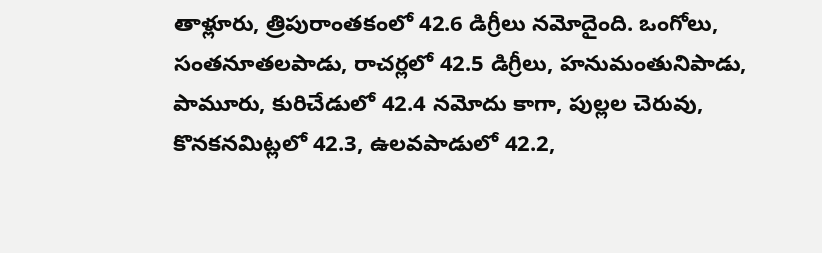తాళ్లూరు, త్రిపురాంతకంలో 42.6 డిగ్రీలు నమోదైంది. ఒంగోలు, సంతనూతలపాడు, రాచర్లలో 42.5 డిగ్రీలు, హనుమంతునిపాడు, పామూరు, కురిచేడులో 42.4 నమోదు కాగా, పుల్లల చెరువు, కొనకనమిట్లలో 42.3, ఉలవపాడులో 42.2,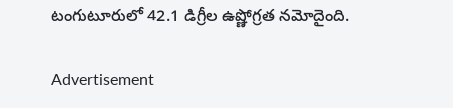టంగుటూరులో 42.1 డిగ్రీల ఉష్ణోగ్రత నమోదైంది.

Advertisement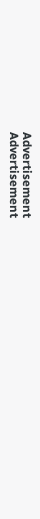Advertisement
Advertisement